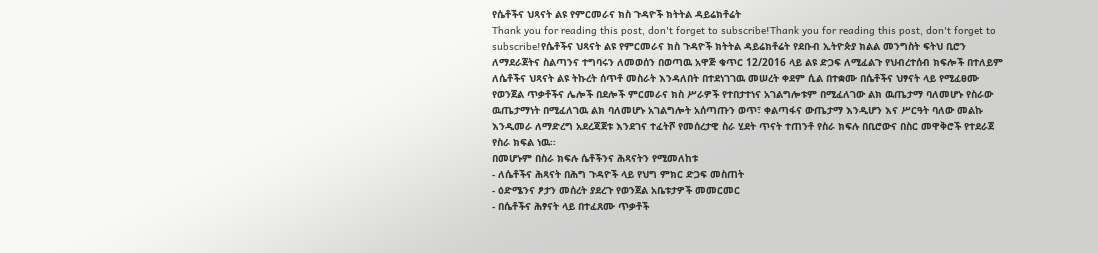የሴቶችና ህጻናት ልዩ የምርመራና ክስ ጉዳዮች ክትትል ዳይሬክቶሬት
Thank you for reading this post, don't forget to subscribe!Thank you for reading this post, don't forget to subscribe!የሴቶችና ህጻናት ልዩ የምርመራና ክስ ጉዳዮች ክትትል ዳይሬክቶሬት የደቡብ ኢትዮጵያ ክልል መንግስት ፍትህ ቢሮን ለማደራጀትና ስልጣንና ተግባሩን ለመወሰን በወጣዉ አዋጅ ቁጥር 12/2016 ላይ ልዩ ድጋፍ ለሚፈልጉ የህብረተሰብ ክፍሎች በተለይም ለሴቶችና ህጻናት ልዩ ትኩረት ሰጥቶ መስራት እንዳለበት በተደነገገዉ መሠረት ቀደም ሲል በተቋሙ በሴቶችና ህፃናት ላይ የሚፈፀሙ የወንጀል ጥቃቶችና ሌሎች በደሎች ምርመራና ክስ ሥራዎች የተበታተነና አገልግሎቱም በሚፈለገው ልክ ዉጤታማ ባለመሆኑ የስራው ዉጤታማነት በሚፈለገዉ ልክ ባለመሆኑ አገልግሎት አሰጣጡን ወጥ፣ ቀልጣፋና ውጤታማ እንዲሆን እና ሥርዓት ባለው መልኩ እንዲመራ ለማድረግ አደረጃጀቱ እንደገና ተፈትሾ የመሰረታዊ ስራ ሂደት ጥናት ተጠንቶ የስራ ክፍሉ በቢሮውና በስር መዋቅሮች የተደራጀ የስራ ክፍል ነዉ፡፡
በመሆኑም በስራ ክፍሉ ሴቶችንና ሕጻናትን የሚመለከቱ
- ለሴቶችና ሕጻናት በሕግ ጉዳዮች ላይ የህግ ምክር ድጋፍ መስጠት
- ዕድሜንና ፆታን መሰረት ያደረጉ የወንጀል አቤቱታዎች መመርመር
- በሴቶችና ሕፃናት ላይ በተፈጸሙ ጥቃቶች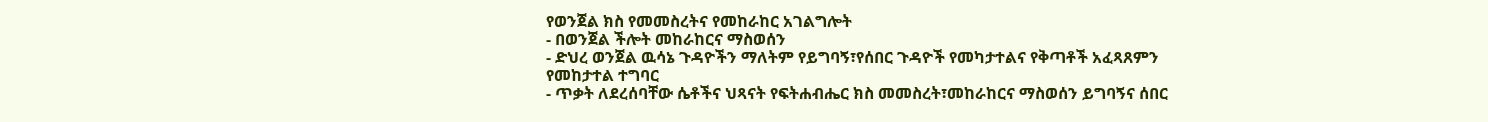የወንጀል ክስ የመመስረትና የመከራከር አገልግሎት
- በወንጀል ችሎት መከራከርና ማስወሰን
- ድህረ ወንጀል ዉሳኔ ጉዳዮችን ማለትም የይግባኝ፣የሰበር ጉዳዮች የመካታተልና የቅጣቶች አፈጻጸምን የመከታተል ተግባር
- ጥቃት ለደረሰባቸው ሴቶችና ህጻናት የፍትሐብሔር ክስ መመስረት፣መከራከርና ማስወሰን ይግባኝና ሰበር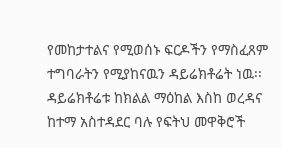የመከታተልና የሚወሰኑ ፍርዶችን የማስፈጸም
ተግባራትን የሚያከናዉን ዳይሬክቶሬት ነዉ፡፡ ዳይሬክቶሬቱ ከክልል ማዕከል እስከ ወረዳና ከተማ አስተዳደር ባሉ የፍትህ መዋቅሮች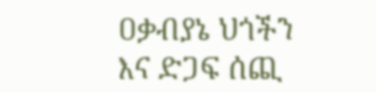ዐቃብያኔ ህጎችን እና ድጋፍ ሰጪ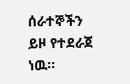ሰራተኞችን ይዞ የተደራጀ ነዉ፡፡